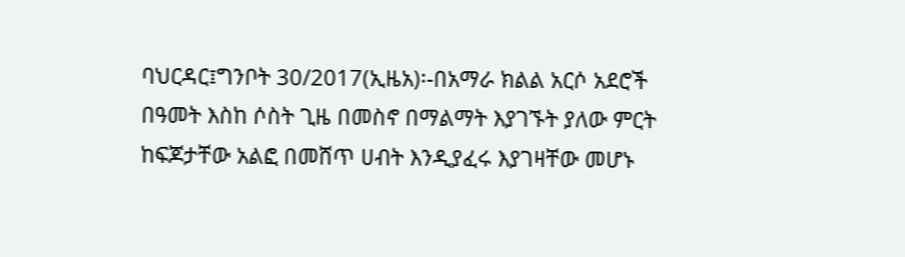ባህርዳር፤ግንቦት 30/2017(ኢዜአ)፡-በአማራ ክልል አርሶ አደሮች በዓመት እስከ ሶስት ጊዜ በመስኖ በማልማት እያገኙት ያለው ምርት ከፍጆታቸው አልፎ በመሸጥ ሀብት እንዲያፈሩ እያገዛቸው መሆኑ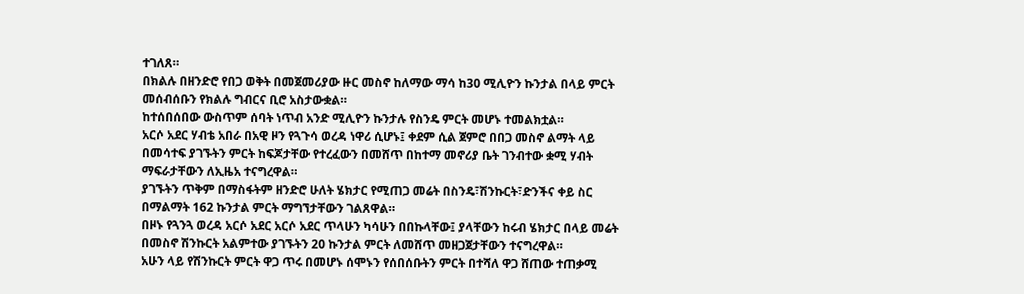ተገለጸ።
በክልሉ በዘንድሮ የበጋ ወቅት በመጀመሪያው ዙር መስኖ ከለማው ማሳ ከ30 ሚሊዮን ኩንታል በላይ ምርት መሰብሰቡን የክልሉ ግብርና ቢሮ አስታውቋል።
ከተሰበሰበው ውስጥም ሰባት ነጥብ አንድ ሚሊዮን ኩንታሉ የስንዴ ምርት መሆኑ ተመልክቷል።
አርሶ አደር ሃብቴ አበራ በአዊ ዞን የጓጉሳ ወረዳ ነዋሪ ሲሆኑ፤ ቀደም ሲል ጀምሮ በበጋ መስኖ ልማት ላይ በመሳተፍ ያገኙትን ምርት ከፍጆታቸው የተረፈውን በመሸጥ በከተማ መኖሪያ ቤት ገንብተው ቋሚ ሃብት ማፍራታቸውን ለኢዜአ ተናግረዋል።
ያገኙትን ጥቅም በማስፋትም ዘንድሮ ሁለት ሄክታር የሚጠጋ መሬት በስንዴ፣ሽንኩርት፣ድንችና ቀይ ስር በማልማት 162 ኩንታል ምርት ማግኘታቸውን ገልጸዋል።
በዞኑ የጓንጓ ወረዳ አርሶ አደር አርሶ አደር ጥላሁን ካሳሁን በበኩላቸው፤ ያላቸውን ከሩብ ሄክታር በላይ መሬት በመስኖ ሽንኩርት አልምተው ያገኙትን 20 ኩንታል ምርት ለመሸጥ መዘጋጀታቸውን ተናግረዋል።
አሁን ላይ የሽንኩርት ምርት ዋጋ ጥሩ በመሆኑ ሰሞኑን የሰበሰቡትን ምርት በተሻለ ዋጋ ሸጠው ተጠቃሚ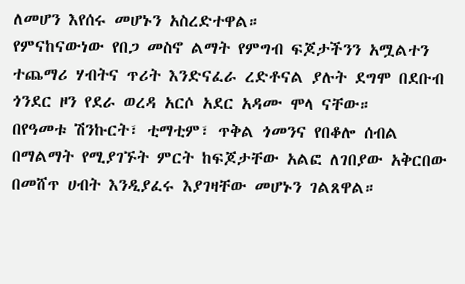ለመሆን እየሰሩ መሆኑን አስረድተዋል።
የምናከናውነው የበጋ መስኖ ልማት የምግብ ፍጆታችንን አሟልተን ተጨማሪ ሃብትና ጥሪት እንድናፈራ ረድቶናል ያሉት ደግሞ በደቡብ ጎንደር ዞን የደራ ወረዳ አርሶ አደር አዳሙ ሞላ ናቸው።
በየዓመቱ ሽንኩርት፣ ቲማቲም፣ ጥቅል ጎመንና የበቆሎ ሰብል በማልማት የሚያገኙት ምርት ከፍጆታቸው አልፎ ለገበያው አቅርበው በመሸጥ ሀብት እንዲያፈሩ እያገዛቸው መሆኑን ገልጸዋል።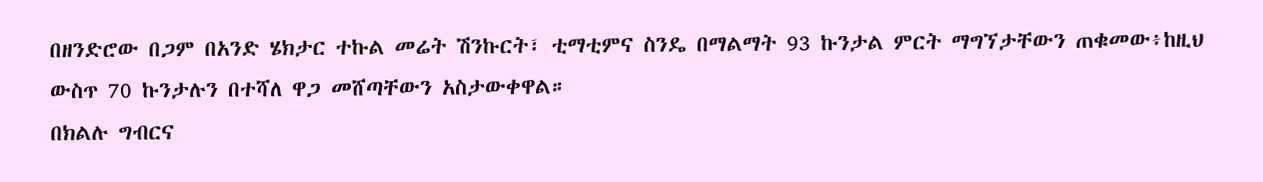በዘንድሮው በጋም በአንድ ሄክታር ተኩል መሬት ሽንኩርት፣ ቲማቲምና ስንዴ በማልማት 93 ኩንታል ምርት ማግኘታቸውን ጠቁመው፥ከዚህ ውስጥ 70 ኩንታሉን በተሻለ ዋጋ መሸጣቸውን አስታውቀዋል።
በክልሉ ግብርና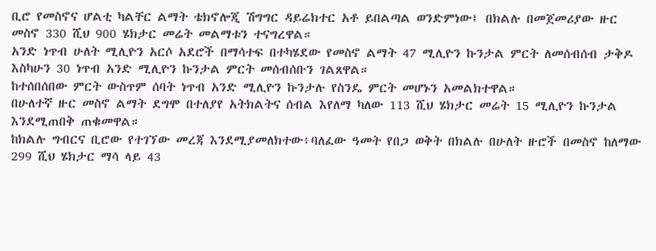ቢሮ የመስኖና ሆልቲ ካልቸር ልማት ቴክኖሎጂ ሽግግር ዳይሬክተር አቶ ይበልጣል ወንድምነው፤ በክልሉ በመጀመሪያው ዙር መስኖ 330 ሺህ 900 ሄክታር መሬት መልማቱን ተናግረዋል።
አንድ ነጥብ ሁለት ሚሊዮን አርሶ አደሮች በማሳተፍ በተካሄደው የመስኖ ልማት 47 ሚሊዮን ኩንታል ምርት ለመሰብሰብ ታቅዶ እስካሁን 30 ነጥብ አንድ ሚሊዮን ኩንታል ምርት መሰብሰቡን ገልጸዋል።
ከተሰበሰበው ምርት ውስጥም ሰባት ነጥብ አንድ ሚሊዮን ኩንታሉ የስንዴ ምርት መሆኑን አመልክተዋል።
በሁለተኛ ዙር መስኖ ልማት ደግሞ በተለያየ አትክልትና ሰብል እየለማ ካለው 113 ሺህ ሄክታር መሬት 15 ሚሊዮን ኩንታል እንደሚጠበቅ ጠቁመዋል።
ከክልሉ ግብርና ቢሮው የተገኘው መረጃ እንደሚያመለክተው፥ባለፈው ዓመት የበጋ ወቅት በክልሉ በሁለት ዙሮች በመስኖ ከለማው 299 ሺህ ሄክታር ማሳ ላይ 43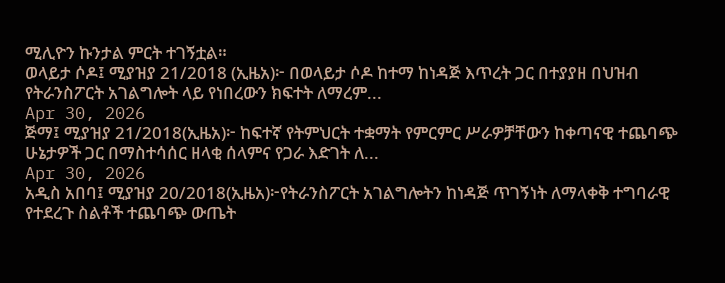ሚሊዮን ኩንታል ምርት ተገኝቷል።
ወላይታ ሶዶ፤ ሚያዝያ 21/2018 (ኢዜአ)፦ በወላይታ ሶዶ ከተማ ከነዳጅ እጥረት ጋር በተያያዘ በህዝብ የትራንስፖርት አገልግሎት ላይ የነበረውን ክፍተት ለማረም...
Apr 30, 2026
ጅማ፤ ሚያዝያ 21/2018(ኢዜአ)፦ ከፍተኛ የትምህርት ተቋማት የምርምር ሥራዎቻቸውን ከቀጣናዊ ተጨባጭ ሁኔታዎች ጋር በማስተሳሰር ዘላቂ ሰላምና የጋራ እድገት ለ...
Apr 30, 2026
አዲስ አበባ፤ ሚያዝያ 20/2018(ኢዜአ)፦የትራንስፖርት አገልግሎትን ከነዳጅ ጥገኝነት ለማላቀቅ ተግባራዊ የተደረጉ ስልቶች ተጨባጭ ውጤት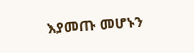እያመጡ መሆኑን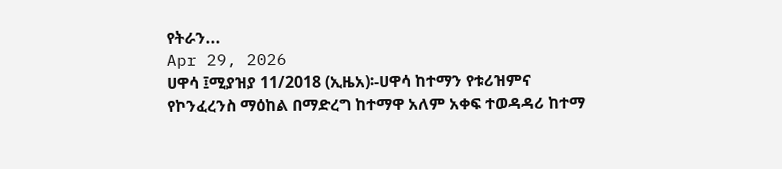የትራን...
Apr 29, 2026
ሀዋሳ ፤ሚያዝያ 11/2018 (ኢዜአ)፡-ሀዋሳ ከተማን የቱሪዝምና የኮንፈረንስ ማዕከል በማድረግ ከተማዋ አለም አቀፍ ተወዳዳሪ ከተማ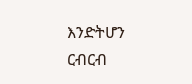እንድትሆን ርብርብ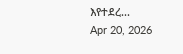እየተደረ...
Apr 20, 2026